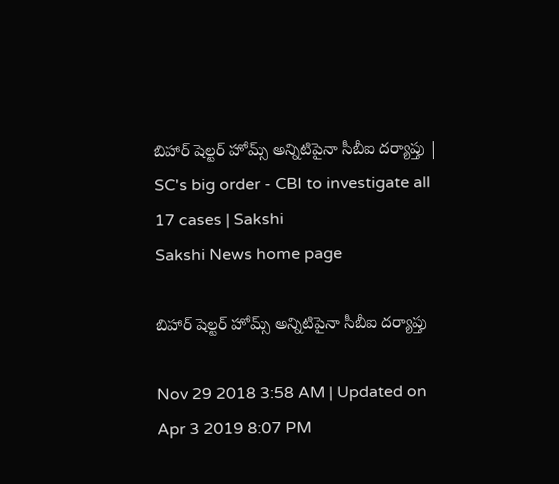బిహార్‌ షెల్టర్‌ హోమ్స్‌ అన్నిటిపైనా సీబీఐ దర్యాప్తు | SC's big order - CBI to investigate all 17 cases | Sakshi
Sakshi News home page

బిహార్‌ షెల్టర్‌ హోమ్స్‌ అన్నిటిపైనా సీబీఐ దర్యాప్తు

Nov 29 2018 3:58 AM | Updated on Apr 3 2019 8:07 PM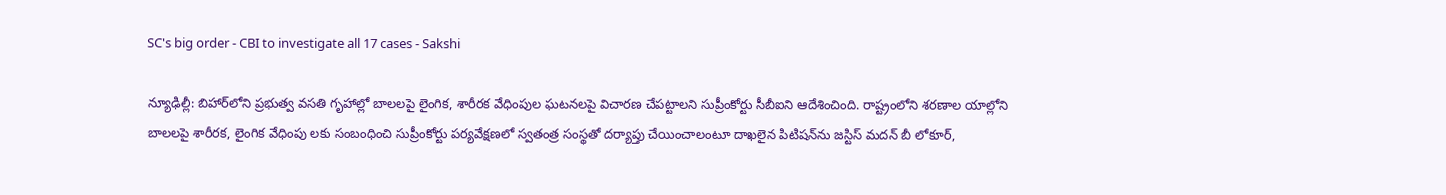SC's big order - CBI to investigate all 17 cases - Sakshi

న్యూఢిల్లీ: బిహార్‌లోని ప్రభుత్వ వసతి గృహాల్లో బాలలపై లైంగిక, శారీరక వేధింపుల ఘటనలపై విచారణ చేపట్టాలని సుప్రీంకోర్టు సీబీఐని ఆదేశించింది. రాష్ట్రంలోని శరణాల యాల్లోని బాలలపై శారీరక, లైంగిక వేధింపు లకు సంబంధించి సుప్రీంకోర్టు పర్యవేక్షణలో స్వతంత్ర సంస్థతో దర్యాప్తు చేయించాలంటూ దాఖలైన పిటిషన్‌ను జస్టిస్‌ మదన్‌ బీ లోకూర్,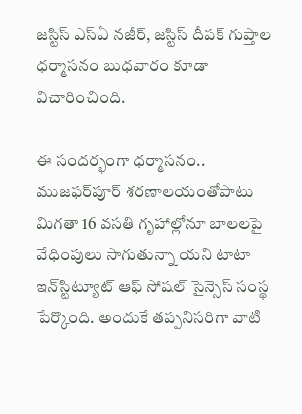జస్టిస్‌ ఎస్‌ఏ నజీర్, జస్టిస్‌ దీపక్‌ గుప్తాల ధర్మాసనం బుధవారం కూడా విచారించింది.

ఈ సందర్భంగా ధర్మాసనం.. ముజఫర్‌పూర్‌ శరణాలయంతోపాటు మిగతా 16 వసతి గృహాల్లోనూ బాలలపై వేధింపులు సాగుతున్నా యని టాటా ఇన్‌స్టిట్యూట్‌ ఆఫ్‌ సోషల్‌ సైన్సెస్‌ సంస్థ పేర్కొంది. అందుకే తప్పనిసరిగా వాటి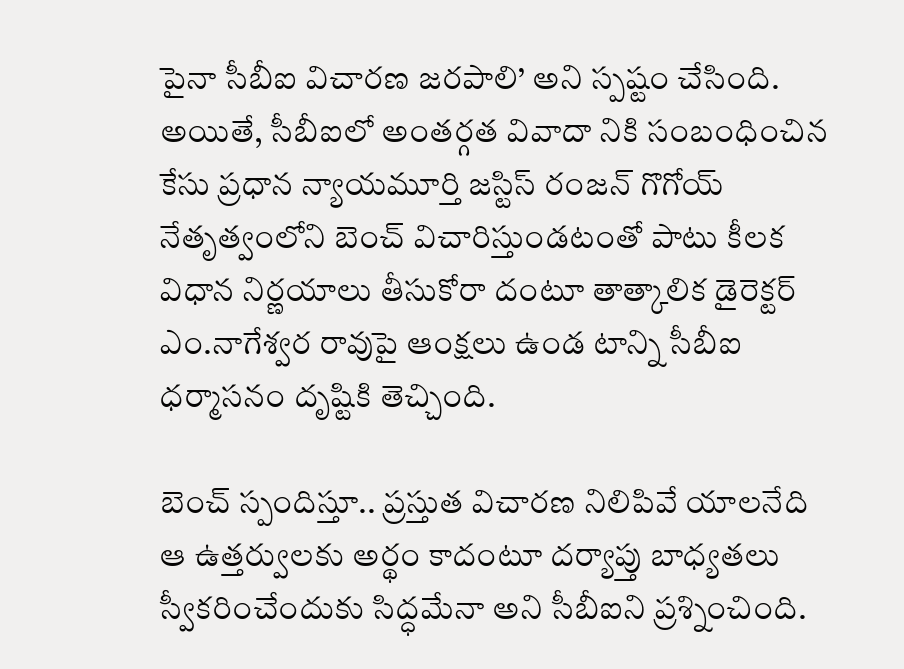పైనా సీబీఐ విచారణ జరపాలి’ అని స్పష్టం చేసింది. అయితే, సీబీఐలో అంతర్గత వివాదా నికి సంబంధించిన కేసు ప్రధాన న్యాయమూర్తి జస్టిస్‌ రంజన్‌ గొగోయ్‌ నేతృత్వంలోని బెంచ్‌ విచారిస్తుండటంతో పాటు కీలక విధాన నిర్ణయాలు తీసుకోరా దంటూ తాత్కాలిక డైరెక్టర్‌ ఎం.నాగేశ్వర రావుపై ఆంక్షలు ఉండ టాన్ని సీబీఐ ధర్మాసనం దృష్టికి తెచ్చింది.

బెంచ్‌ స్పందిస్తూ.. ప్రస్తుత విచారణ నిలిపివే యాలనేది ఆ ఉత్తర్వులకు అర్థం కాదంటూ దర్యాప్తు బాధ్యతలు స్వీకరించేందుకు సిద్ధమేనా అని సీబీఐని ప్రశ్నించింది.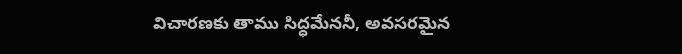విచారణకు తాము సిద్ధమేననీ, అవసరమైన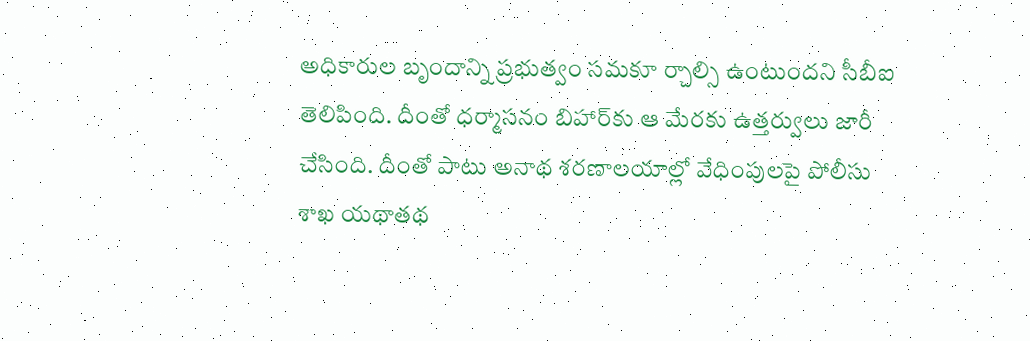అధికారుల బృందాన్ని ప్రభుత్వం సమకూ ర్చాల్సి ఉంటుందని సీబీఐ తెలిపింది. దీంతో ధర్మాసనం బిహార్‌కు ఆ మేరకు ఉత్తర్వులు జారీ చేసింది. దీంతో పాటు అనాథ శరణాలయాల్లో వేధింపులపై పోలీసు శాఖ యథాతథ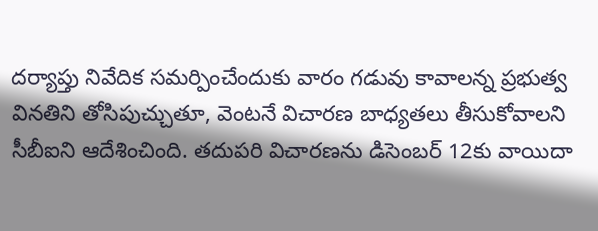దర్యాప్తు నివేదిక సమర్పించేందుకు వారం గడువు కావాలన్న ప్రభుత్వ వినతిని తోసిపుచ్చుతూ, వెంటనే విచారణ బాధ్యతలు తీసుకోవాలని సీబీఐని ఆదేశించింది. తదుపరి విచారణను డిసెంబర్‌ 12కు వాయిదా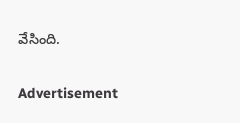వేసింది.

Advertisement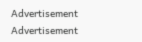Advertisement
Advertisement